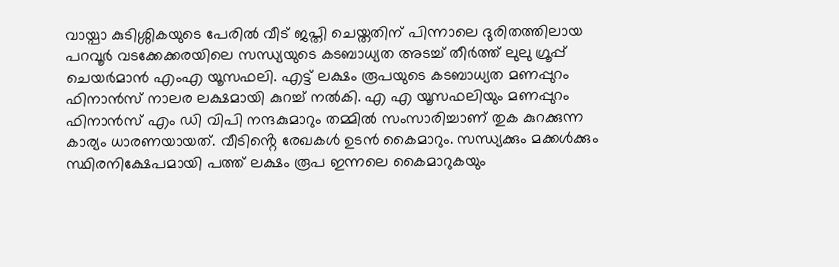വായ്പാ കുടിശ്ശികയുടെ പേരിൽ വീട് ജപ്തി ചെയ്തതിന് പിന്നാലെ ദുരിതത്തിലായ പറവൂർ വടക്കേക്കരയിലെ സന്ധ്യയുടെ കടബാധ്യത അടച്ച് തീർത്ത് ലുലു ഗ്രൂപ്പ് ചെയർമാൻ എംഎ യൂസഫലി. എട്ട് ലക്ഷം രൂപയുടെ കടബാധ്യത മണപ്പുറം ഫിനാൻസ് നാലര ലക്ഷമായി കുറച്ച് നൽകി. എ എ യൂസഫലിയും മണപ്പുറം ഫിനാൻസ് എം ഡി വിപി നന്ദകുമാറും തമ്മിൽ സംസാരിച്ചാണ് തുക കുറക്കുന്ന കാര്യം ധാരണയായത്. വീടിൻ്റെ രേഖകൾ ഉടൻ കൈമാറും. സന്ധ്യക്കും മക്കൾക്കും സ്ഥിരനിക്ഷേപമായി പത്ത് ലക്ഷം രൂപ ഇന്നലെ കൈമാറുകയും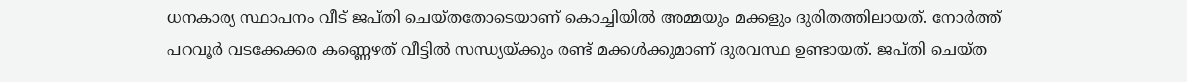ധനകാര്യ സ്ഥാപനം വീട് ജപ്തി ചെയ്തതോടെയാണ് കൊച്ചിയിൽ അമ്മയും മക്കളും ദുരിതത്തിലായത്. നോർത്ത് പറവൂർ വടക്കേക്കര കണ്ണെഴത് വീട്ടിൽ സന്ധ്യയ്ക്കും രണ്ട് മക്കൾക്കുമാണ് ദുരവസ്ഥ ഉണ്ടായത്. ജപ്തി ചെയ്ത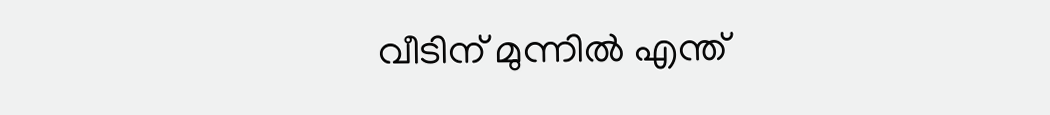വീടിന് മുന്നിൽ എന്ത്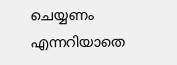ചെയ്യണം എന്നറിയാതെ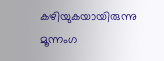കഴിയുകയായിരുന്നു മൂന്നംഗ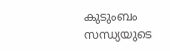കുടുംബം
സന്ധ്യയുടെ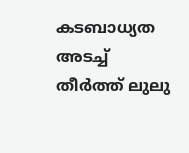കടബാധ്യത അടച്ച് തീർത്ത് ലുലു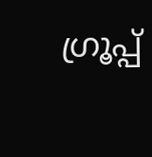ഗ്രൂപ്പ്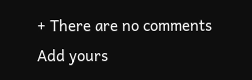+ There are no comments
Add yours